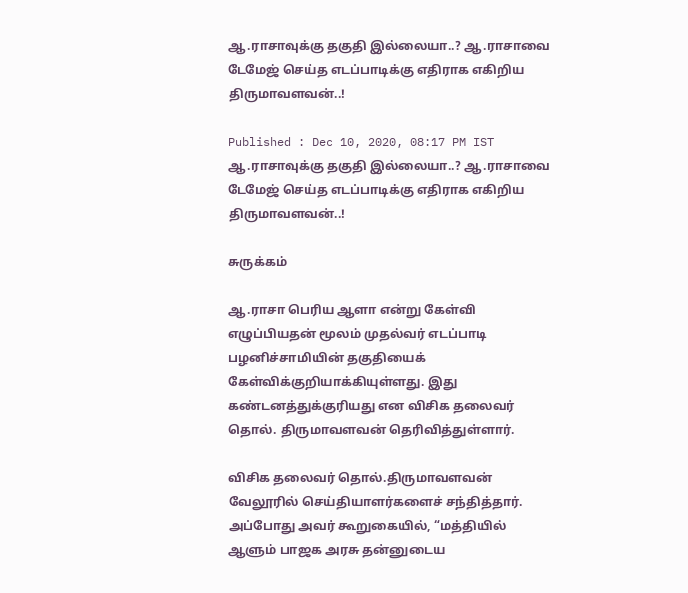ஆ.ராசாவுக்கு தகுதி இல்லையா..? ஆ.ராசாவை டேமேஜ் செய்த எடப்பாடிக்கு எதிராக எகிறிய திருமாவளவன்..!

Published : Dec 10, 2020, 08:17 PM IST
ஆ.ராசாவுக்கு தகுதி இல்லையா..? ஆ.ராசாவை டேமேஜ் செய்த எடப்பாடிக்கு எதிராக எகிறிய திருமாவளவன்..!

சுருக்கம்

ஆ.ராசா பெரிய ஆளா என்று கேள்வி எழுப்பியதன் மூலம் முதல்வர் எடப்பாடி பழனிச்சாமியின் தகுதியைக் கேள்விக்குறியாக்கியுள்ளது. இது கண்டனத்துக்குரியது என விசிக தலைவர் தொல். திருமாவளவன் தெரிவித்துள்ளார்.

விசிக தலைவர் தொல்.திருமாவளவன் வேலூரில் செய்தியாளர்களைச் சந்தித்தார். அப்போது அவர் கூறுகையில், “மத்தியில் ஆளும் பாஜக அரசு தன்னுடைய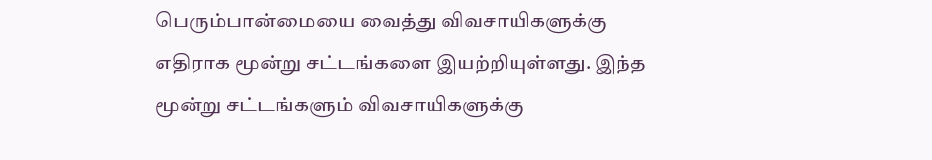பெரும்பான்மையை வைத்து விவசாயிகளுக்கு எதிராக மூன்று சட்டங்களை இயற்றியுள்ளது. இந்த மூன்று சட்டங்களும் விவசாயிகளுக்கு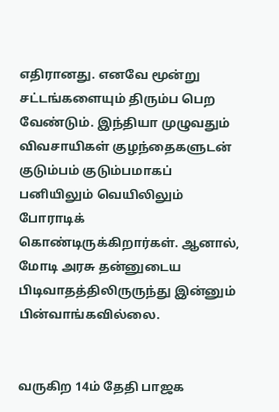எதிரானது. எனவே மூன்று சட்டங்களையும் திரும்ப பெற வேண்டும். இந்தியா முழுவதும் விவசாயிகள் குழந்தைகளுடன் குடும்பம் குடும்பமாகப் பனியிலும் வெயிலிலும் போராடிக் கொண்டிருக்கிறார்கள். ஆனால், மோடி அரசு தன்னுடைய பிடிவாதத்திலிருருந்து இன்னும் பின்வாங்கவில்லை.


வருகிற 14ம் தேதி பாஜக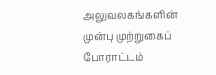அலுவலகங்களின் முன்பு முற்றுகைப் போராட்டம்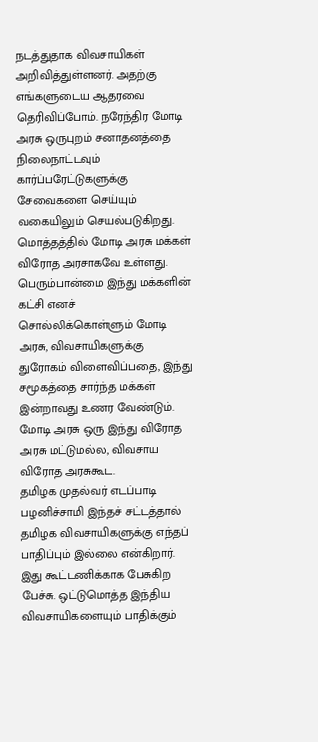நடத்துதாக விவசாயிகள் அறிவித்துள்ளனர். அதற்கு எங்களுடைய ஆதரவை தெரிவிப்போம். நரேந்திர மோடி அரசு ஒருபுறம் சனாதனத்தை நிலைநாட்டவும் கார்ப்பரேட்டுகளுக்கு சேவைகளை செய்யும் வகையிலும் செயல்படுகிறது. மொத்தத்தில் மோடி அரசு மக்கள் விரோத அரசாகவே உள்ளது. பெரும்பான்மை இந்து மக்களின் கட்சி எனச் சொல்லிக்கொள்ளும் மோடி அரசு, விவசாயிகளுக்கு துரோகம் விளைவிப்பதை, இந்து சமூகத்தை சார்ந்த மக்கள் இன்றாவது உணர வேண்டும். மோடி அரசு ஒரு இந்து விரோத அரசு மட்டுமல்ல, விவசாய விரோத அரசுகூட.
தமிழக முதல்வர் எடப்பாடி பழனிச்சாமி இந்தச் சட்டத்தால் தமிழக விவசாயிகளுக்கு எந்தப் பாதிப்பும் இல்லை என்கிறார். இது கூட்டணிக்காக பேசுகிற பேச்சு. ஒட்டுமொத்த இந்திய விவசாயிகளையும் பாதிக்கும்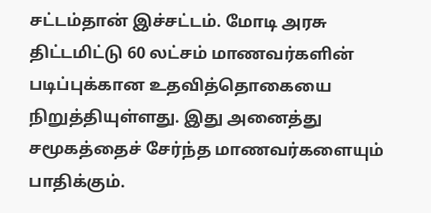சட்டம்தான் இச்சட்டம். மோடி அரசு திட்டமிட்டு 60 லட்சம் மாணவர்களின் படிப்புக்கான உதவித்தொகையை நிறுத்தியுள்ளது. இது அனைத்து சமூகத்தைச் சேர்ந்த மாணவர்களையும் பாதிக்கும்.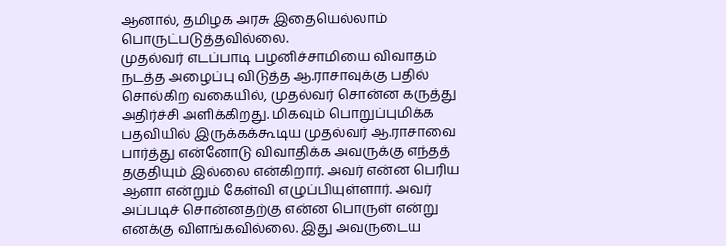ஆனால், தமிழக அரசு இதையெல்லாம் பொருட்படுத்தவில்லை.
முதல்வர் எடப்பாடி பழனிச்சாமியை விவாதம் நடத்த அழைப்பு விடுத்த ஆ.ராசாவுக்கு பதில் சொல்கிற வகையில், முதல்வர் சொன்ன கருத்து அதிர்ச்சி அளிக்கிறது. மிகவும் பொறுப்புமிக்க பதவியில் இருக்கக்கூடிய முதல்வர் ஆ.ராசாவை பார்த்து என்னோடு விவாதிக்க அவருக்கு எந்தத் தகுதியும் இல்லை என்கிறார். அவர் என்ன பெரிய ஆளா என்றும் கேள்வி எழுப்பியுள்ளார். அவர் அப்படிச் சொன்னதற்கு என்ன பொருள் என்று எனக்கு விளங்கவில்லை. இது அவருடைய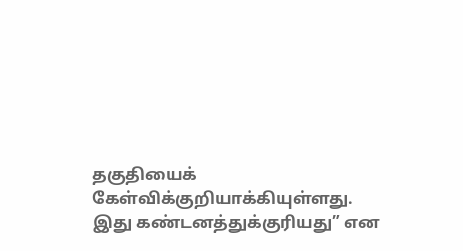தகுதியைக் கேள்விக்குறியாக்கியுள்ளது. இது கண்டனத்துக்குரியது” என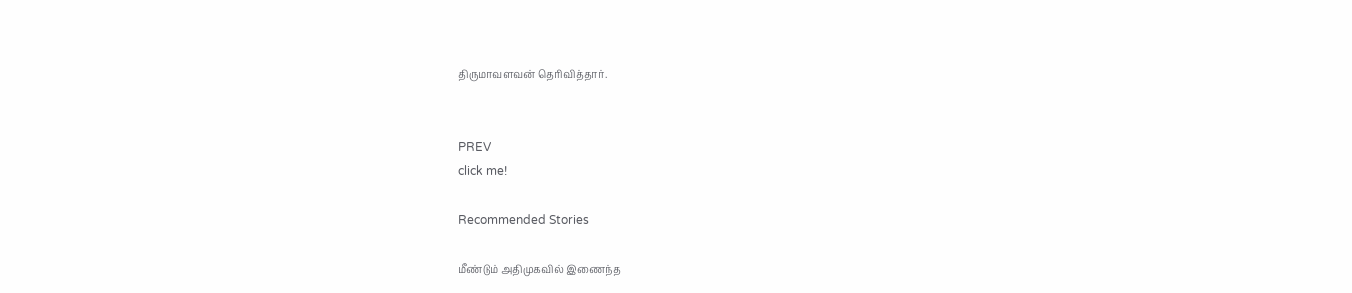திருமாவளவன் தெரிவித்தார்.


PREV
click me!

Recommended Stories

மீண்டும் அதிமுகவில் இணைந்த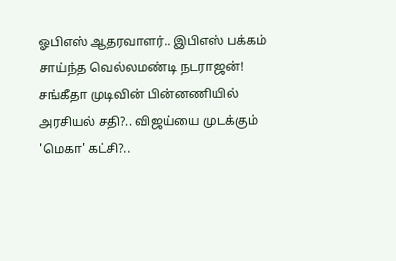ஓபிஎஸ் ஆதரவாளர்.. இபிஎஸ் பக்கம் சாய்ந்த வெல்லமண்டி நடராஜன்!
சங்கீதா முடிவின் பின்னணியில் அரசியல் சதி?.. விஜய்யை முடக்கும் 'மெகா' கட்சி?..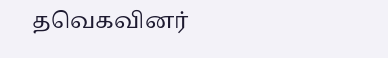தவெகவினர்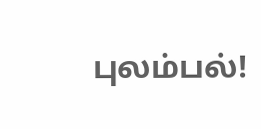புலம்பல்!